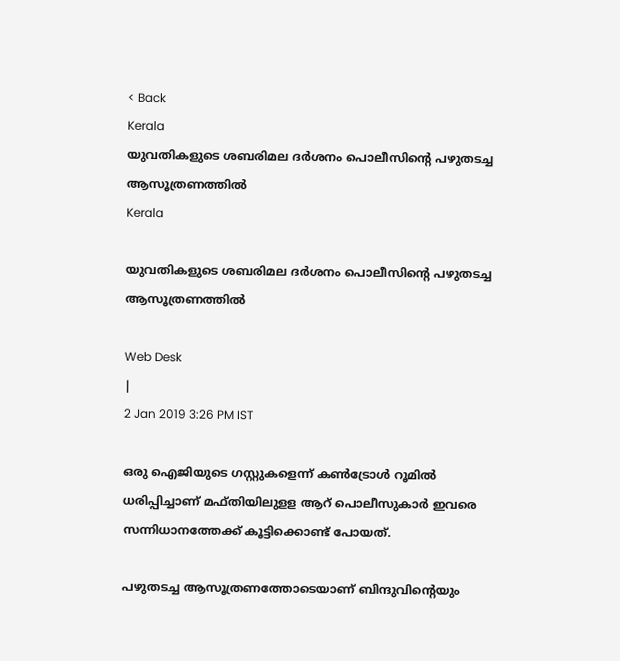< Back
Kerala
യുവതികളുടെ ശബരിമല ദര്‍ശനം പൊലീസിന്‍റെ പഴുതടച്ച ആസൂത്രണത്തില്‍
Kerala

യുവതികളുടെ ശബരിമല ദര്‍ശനം പൊലീസിന്‍റെ പഴുതടച്ച ആസൂത്രണത്തില്‍

Web Desk
|
2 Jan 2019 3:26 PM IST

ഒരു ഐജിയുടെ ഗസ്റ്റുകളെന്ന് കണ്‍ട്രോള്‍ റൂമില്‍ ധരിപ്പിച്ചാണ് മഫ്തിയിലുളള ആറ് പൊലീസുകാര്‍ ഇവരെ സന്നിധാനത്തേക്ക് കൂട്ടിക്കൊണ്ട് പോയത്.

പഴുതടച്ച ആസൂത്രണത്തോടെയാണ് ബിന്ദുവിന്‍റെയും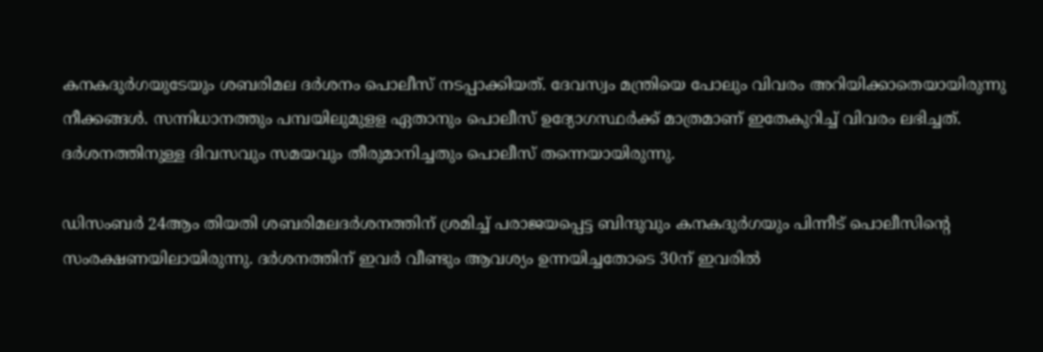കനകദുര്‍ഗയുടേയും ശബരിമല ദര്‍ശനം പൊലീസ് നടപ്പാക്കിയത്. ദേവസ്വം മന്ത്രിയെ പോലും വിവരം അറിയിക്കാതെയായിരുന്നു നീക്കങ്ങള്‍. സന്നിധാനത്തും പമ്പയിലുമുളള ഏതാനും പൊലീസ് ഉദ്യോഗസ്ഥര്‍ക്ക് മാത്രമാണ് ഇതേകുറിച്ച് വിവരം ലഭിച്ചത്. ദര്‍ശനത്തിനുള്ള ദിവസവും സമയവും തീരുമാനിച്ചതും പൊലീസ് തന്നെയായിരുന്നു.

ഡിസംബര്‍ 24ആം തിയതി ശബരിമലദര്‍ശനത്തിന് ശ്രമിച്ച് പരാജയപ്പെട്ട ബിന്ദുവും കനകദുര്‍ഗയും പിന്നീട് പൊലീസിന്‍റെ സംരക്ഷണയിലായിരുന്നു. ദര്‍ശനത്തിന് ഇവര്‍ വീണ്ടും ആവശ്യം ഉന്നയിച്ചതോടെ 30ന് ഇവരില്‍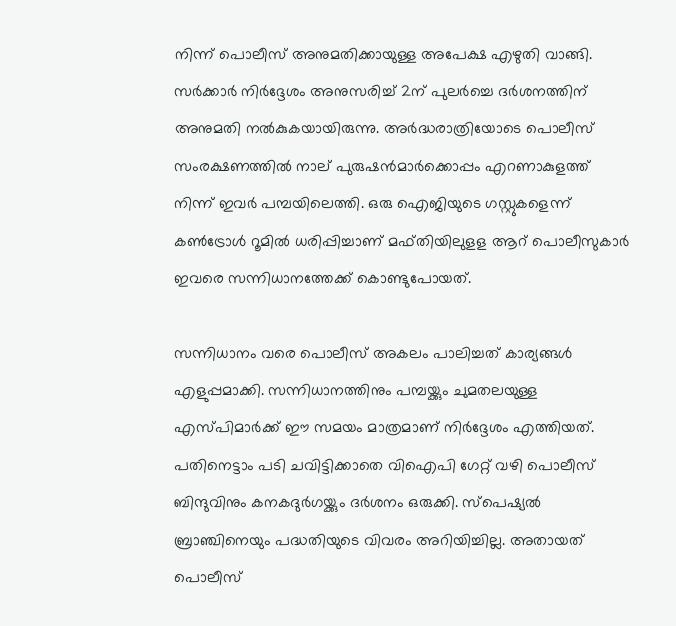നിന്ന് പൊലീസ് അനുമതിക്കായുള്ള അപേക്ഷ എഴുതി വാങ്ങി. സര്‍ക്കാര്‍ നിര്‍ദ്ദേശം അനുസരിച്ച് 2ന് പുലര്‍ച്ചെ ദര്‍ശനത്തിന് അനുമതി നല്‍കുകയായിരുന്നു. അര്‍ദ്ധരാത്രിയോടെ പൊലീസ് സംരക്ഷണത്തില്‍ നാല് പുരുഷന്‍മാര്‍ക്കൊപ്പം എറണാകുളത്ത് നിന്ന് ഇവര്‍ പമ്പയിലെത്തി. ഒരു ഐജിയുടെ ഗസ്റ്റുകളെന്ന് കണ്‍ട്രോള്‍ റൂമില്‍ ധരിപ്പിച്ചാണ് മഫ്തിയിലുളള ആറ് പൊലീസുകാര്‍ ഇവരെ സന്നിധാനത്തേക്ക് കൊണ്ടുപോയത്.

സന്നിധാനം വരെ പൊലീസ് അകലം പാലിച്ചത് കാര്യങ്ങള്‍ എളുപ്പമാക്കി. സന്നിധാനത്തിനും പമ്പയ്ക്കും ചുമതലയുള്ള എസ്പിമാര്‍ക്ക് ഈ സമയം മാത്രമാണ് നിര്‍ദ്ദേശം എത്തിയത്. പതിനെട്ടാം പടി ചവിട്ടിക്കാതെ വിഐപി ഗേറ്റ് വഴി പൊലീസ് ബിന്ദുവിനും കനകദുര്‍ഗയ്ക്കും ദര്‍ശനം ഒരുക്കി. സ്പെഷ്യല്‍ ബ്രാഞ്ചിനെയും പദ്ധതിയുടെ വിവരം അറിയിച്ചില്ല. അതായത് പൊലീസ്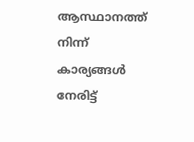ആസ്ഥാനത്ത് നിന്ന് കാര്യങ്ങള്‍ നേരിട്ട്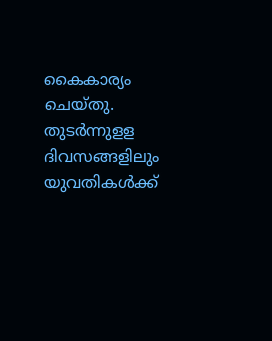കൈകാര്യം ചെയ്തു. തുടര്‍ന്നുളള ദിവസങ്ങളിലും യുവതികള്‍ക്ക്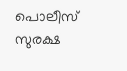പൊലീസ് സുരക്ഷ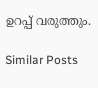ഉറപ്പ് വരുത്തും.

Similar Posts